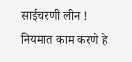साईचरणी लीन !
नियमात काम करणे हे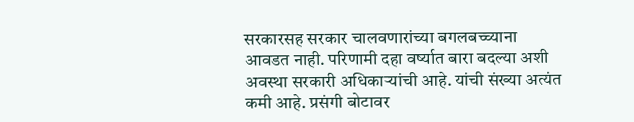सरकारसह सरकार चालवणारांच्या बगलबच्च्याना आवडत नाही. परिणामी दहा वर्ष्यात बारा बदल्या अशी अवस्था सरकारी अधिकाऱ्यांची आहे. यांची संख्या अत्यंत कमी आहे. प्रसंगी बोटावर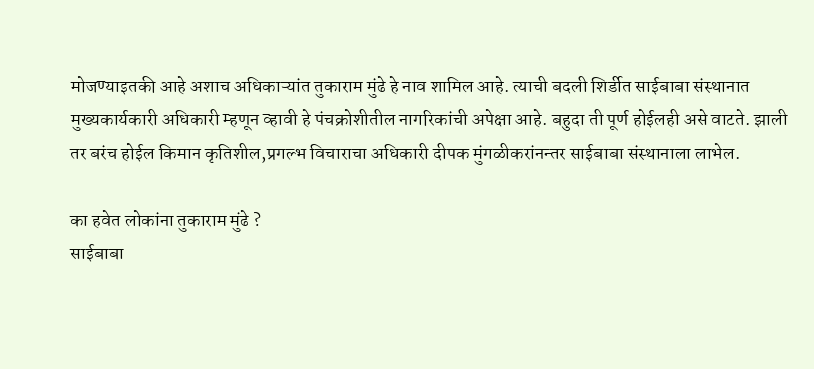मोजण्याइतकी आहे अशाच अधिकाऱ्यांत तुकाराम मुंढे हे नाव शामिल आहे. त्याची बदली शिर्डीत साईबाबा संस्थानात मुख्यकार्यकारी अधिकारी म्हणून व्हावी हे पंचक्रोशीतील नागरिकांची अपेक्षा आहे. बहुदा ती पूर्ण होईलही असे वाटते. झाली तर बरंच होईल किमान कृतिशील,प्रगल्भ विचाराचा अधिकारी दीपक मुंगळीकरांनन्तर साईबाबा संस्थानाला लाभेल.

का हवेत लोकांना तुकाराम मुंढे ?
साईबाबा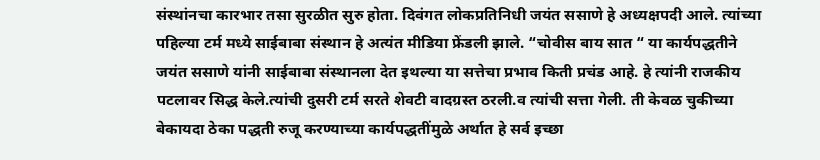संस्थांनचा कारभार तसा सुरळीत सुरु होता. दिवंगत लोकप्रतिनिधी जयंत ससाणे हे अध्यक्षपदी आले. त्यांच्या पहिल्या टर्म मध्ये साईबाबा संस्थान हे अत्यंत मीडिया फ्रेंडली झाले. “चोवीस बाय सात “ या कार्यपद्धतीने जयंत ससाणे यांनी साईबाबा संस्थानला देत इथल्या या सत्तेचा प्रभाव किती प्रचंड आहे. हे त्यांनी राजकीय पटलावर सिद्ध केले.त्यांची दुसरी टर्म सरते शेवटी वादग्रस्त ठरली.व त्यांची सत्ता गेली. ती केवळ चुकीच्या बेकायदा ठेका पद्धती रुजू करण्याच्या कार्यपद्धतींमुळे अर्थात हे सर्व इच्छा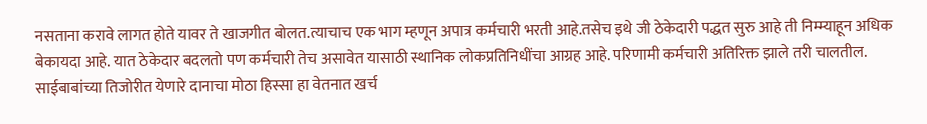नसताना करावे लागत होते यावर ते खाजगीत बोलत.त्याचाच एक भाग म्हणून अपात्र कर्मचारी भरती आहे.तसेच इथे जी ठेकेदारी पद्धत सुरु आहे ती निम्म्याहून अधिक बेकायदा आहे. यात ठेकेदार बदलतो पण कर्मचारी तेच असावेत यासाठी स्थानिक लोकप्रतिनिधींचा आग्रह आहे. परिणामी कर्मचारी अतिरिक्त झाले तरी चालतील. साईबाबांच्या तिजोरीत येणारे दानाचा मोठा हिस्सा हा वेतनात खर्च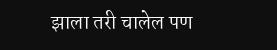झाला तरी चालेल पण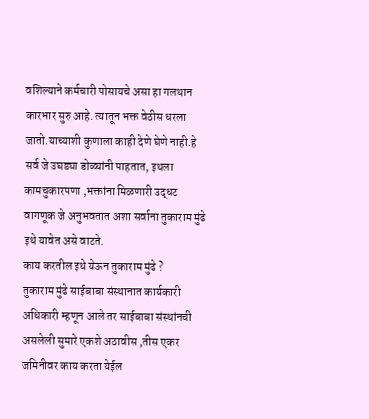वशिल्याने कर्मचारी पोसायचे असा हा गलथान कारभार सुरु आहे. त्यातून भक्त वेठीस धरला जातो.याच्याशी कुणाला काही देणे घेणे नाही.हे सर्व जे उघड्या डोळ्यांनी पाहतात, इथला कामचुकारपणा ,भक्तांना मिळणारी उद्धट वागणूक जे अनुभवतात अशा सर्वाना तुकाराम मुंढे इथे यावेत असे वाटते.
काय करतील इथे येऊन तुकाराम मुंढे ?
तुकाराम मुंढे साईबाबा संस्थानात कार्यकारी अधिकारी म्हणून आले तर साईबाबा संस्थांनची असलेली सुमारे एकशे अठावीस ,तीस एकर जमिनीवर काय करता येईल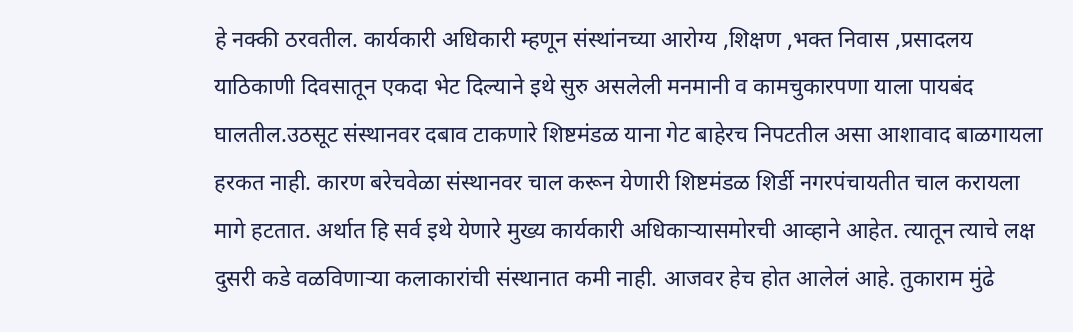हे नक्की ठरवतील. कार्यकारी अधिकारी म्हणून संस्थांनच्या आरोग्य ,शिक्षण ,भक्त निवास ,प्रसादलय याठिकाणी दिवसातून एकदा भेट दिल्याने इथे सुरु असलेली मनमानी व कामचुकारपणा याला पायबंद घालतील.उठसूट संस्थानवर दबाव टाकणारे शिष्टमंडळ याना गेट बाहेरच निपटतील असा आशावाद बाळगायला हरकत नाही. कारण बरेचवेळा संस्थानवर चाल करून येणारी शिष्टमंडळ शिर्डी नगरपंचायतीत चाल करायला मागे हटतात. अर्थात हि सर्व इथे येणारे मुख्य कार्यकारी अधिकाऱ्यासमोरची आव्हाने आहेत. त्यातून त्याचे लक्ष दुसरी कडे वळविणाऱ्या कलाकारांची संस्थानात कमी नाही. आजवर हेच होत आलेलं आहे. तुकाराम मुंढे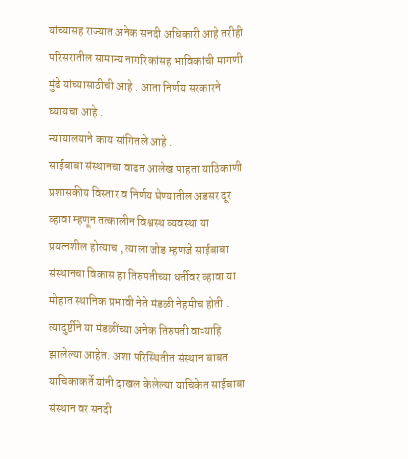यांच्यासह राज्यात अनेक सनदी अधिकारी आहे तरीही परिसरातील सामान्य नागरिकांसह भाविकांची मागणी मुंढे यांच्यासाठीची आहे . आता निर्णय सरकारने घ्यायचा आहे .
न्यायालयाने काय सांगितले आहे .
साईबाबा संस्थानचा वाढत आलेख पाहता याठिकाणी प्रशासकीय विस्तार व निर्णय घेण्यातील अडसर दूर व्हावा म्हणून तत्कालीन विश्वस्थ व्यवस्था या प्रयत्नशील होत्याच , त्याला जोड म्हणजे साईबाबा संस्थानचा विकास हा तिरुपतीच्या धर्तीवर व्हावा या मोहात स्थानिक प्रभावी नेते मंडळी नेहमीच होती . त्यादुर्ष्टीने या मंडळींच्या अनेक तिरुपती वाऱ्याहि झालेल्या आहेत. अशा परिस्थितीत संस्थान बाबत याचिकाकर्ते यांनी दाखल केलेल्या याचिकेत साईबाबा संस्थान वर सनदी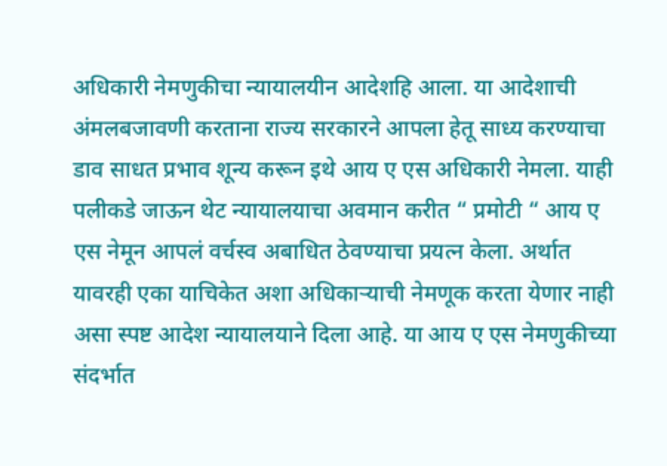अधिकारी नेमणुकीचा न्यायालयीन आदेशहि आला. या आदेशाची अंमलबजावणी करताना राज्य सरकारने आपला हेतू साध्य करण्याचा डाव साधत प्रभाव शून्य करून इथे आय ए एस अधिकारी नेमला. याही पलीकडे जाऊन थेट न्यायालयाचा अवमान करीत “ प्रमोटी “ आय ए एस नेमून आपलं वर्चस्व अबाधित ठेवण्याचा प्रयत्न केला. अर्थात यावरही एका याचिकेत अशा अधिकाऱ्याची नेमणूक करता येणार नाही असा स्पष्ट आदेश न्यायालयाने दिला आहे. या आय ए एस नेमणुकीच्या संदर्भात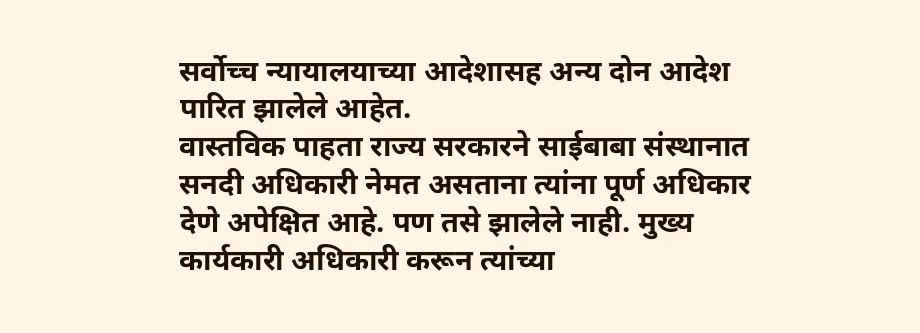सर्वोच्च न्यायालयाच्या आदेशासह अन्य दोन आदेश पारित झालेले आहेत.
वास्तविक पाहता राज्य सरकारने साईबाबा संस्थानात सनदी अधिकारी नेमत असताना त्यांना पूर्ण अधिकार देणे अपेक्षित आहे. पण तसे झालेले नाही. मुख्य कार्यकारी अधिकारी करून त्यांच्या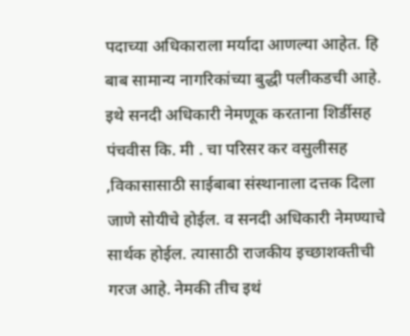पदाच्या अधिकाराला मर्यादा आणल्या आहेत. हि बाब सामान्य नागरिकांच्या बुद्धी पलीकडची आहे. इथे सनदी अधिकारी नेमणूक करताना शिर्डीसह पंचवीस कि. मी . चा परिसर कर वसुलीसह ,विकासासाठी साईबाबा संस्थानाला दत्तक दिला जाणे सोयीचे होईल. व सनदी अधिकारी नेमण्याचे सार्थक होईल. त्यासाठी राजकीय इच्छाशक्तीची गरज आहे. नेमकी तीच इथं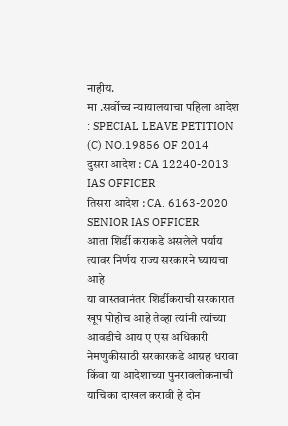नाहीय.
मा .सर्वोच्च न्यायालयाचा पहिला आदेश : SPECIAL LEAVE PETITION (C) NO.19856 OF 2014
दुसरा आदेश : CA 12240-2013 IAS OFFICER
तिसरा आदेश : CA. 6163-2020 SENIOR IAS OFFICER
आता शिर्डी कराकडे असलेले पर्याय त्यावर निर्णय राज्य सरकारने घ्यायचा आहे
या वास्तवानंतर शिर्डीकराची सरकारात खूप पोहोच आहे तेव्हा त्यांनी त्यांच्या आवडीचे आय ए एस अधिकारी नेमणुकीसाठी सरकारकडे आग्रह धरावा किंवा या आदेशाच्या पुनरावलोकनाची याचिका दाखल करावी हे दोन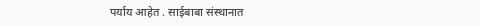पर्याय आहेत . साईबाबा संस्थानात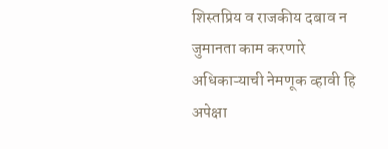शिस्तप्रिय व राजकीय दबाव न जुमानता काम करणारे अधिकाऱ्याची नेमणूक व्हावी हि अपेक्षा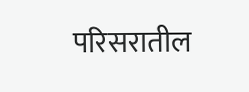परिसरातील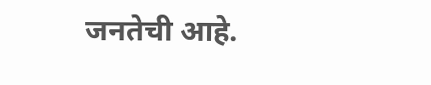जनतेची आहे.